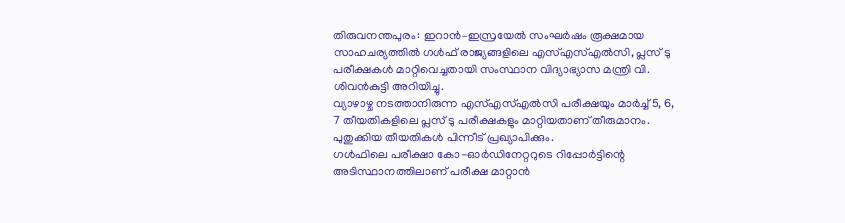തിരുവനന്തപുരം: ഇറാൻ–ഇസ്രയേൽ സംഘർഷം രൂക്ഷമായ സാഹചര്യത്തിൽ ഗൾഫ് രാജ്യങ്ങളിലെ എസ്എസ്എൽസി, പ്ലസ് ടു പരീക്ഷകൾ മാറ്റിവെച്ചതായി സംസ്ഥാന വിദ്യാഭ്യാസ മന്ത്രി വി. ശിവൻകുട്ടി അറിയിച്ചു.
വ്യാഴാഴ്ച നടത്താനിരുന്ന എസ്എസ്എൽസി പരീക്ഷയും മാർച്ച് 5, 6, 7 തീയതികളിലെ പ്ലസ് ടു പരീക്ഷകളും മാറ്റിയതാണ് തീരുമാനം. പുതുക്കിയ തീയതികൾ പിന്നീട് പ്രഖ്യാപിക്കും.
ഗൾഫിലെ പരീക്ഷാ കോ-ഓർഡിനേറ്ററുടെ റിപ്പോർട്ടിന്റെ അടിസ്ഥാനത്തിലാണ് പരീക്ഷ മാറ്റാൻ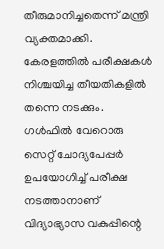തീരുമാനിച്ചതെന്ന് മന്ത്രി വ്യക്തമാക്കി. കേരളത്തിൽ പരീക്ഷകൾ നിശ്ചയിച്ച തീയതികളിൽ തന്നെ നടക്കും. ഗൾഫിൽ വേറൊരു സെറ്റ് ചോദ്യപേപ്പർ ഉപയോഗിച്ച് പരീക്ഷ നടത്താനാണ് വിദ്യാഭ്യാസ വകുപ്പിന്റെ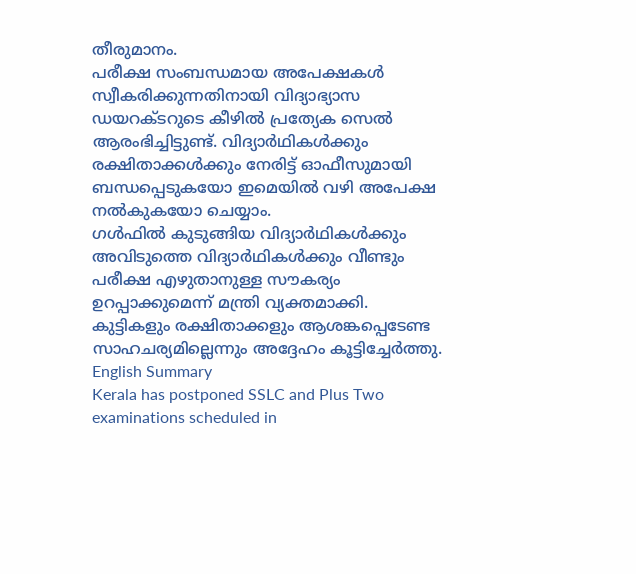തീരുമാനം.
പരീക്ഷ സംബന്ധമായ അപേക്ഷകൾ സ്വീകരിക്കുന്നതിനായി വിദ്യാഭ്യാസ ഡയറക്ടറുടെ കീഴിൽ പ്രത്യേക സെൽ ആരംഭിച്ചിട്ടുണ്ട്. വിദ്യാർഥികൾക്കും രക്ഷിതാക്കൾക്കും നേരിട്ട് ഓഫീസുമായി ബന്ധപ്പെടുകയോ ഇമെയിൽ വഴി അപേക്ഷ നൽകുകയോ ചെയ്യാം.
ഗൾഫിൽ കുടുങ്ങിയ വിദ്യാർഥികൾക്കും അവിടുത്തെ വിദ്യാർഥികൾക്കും വീണ്ടും പരീക്ഷ എഴുതാനുള്ള സൗകര്യം ഉറപ്പാക്കുമെന്ന് മന്ത്രി വ്യക്തമാക്കി. കുട്ടികളും രക്ഷിതാക്കളും ആശങ്കപ്പെടേണ്ട സാഹചര്യമില്ലെന്നും അദ്ദേഹം കൂട്ടിച്ചേർത്തു.
English Summary
Kerala has postponed SSLC and Plus Two examinations scheduled in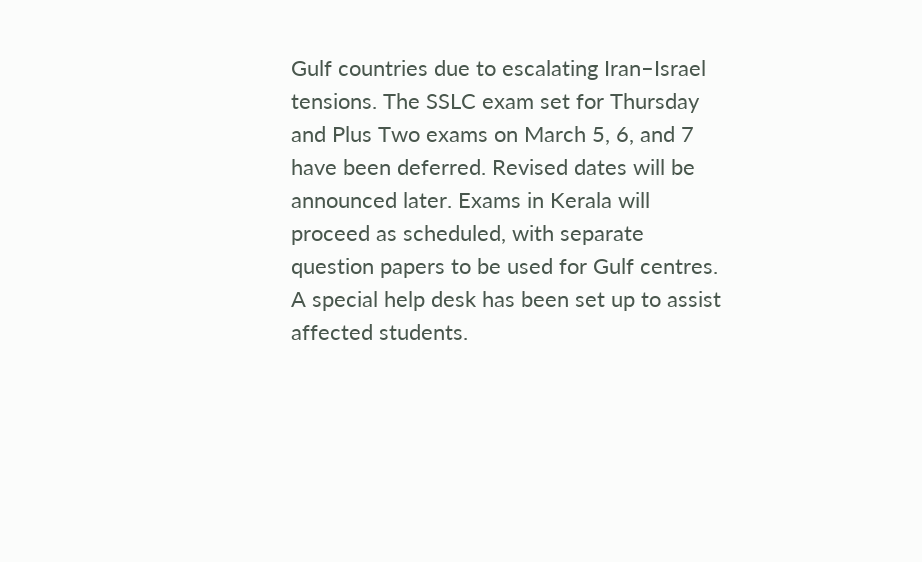Gulf countries due to escalating Iran–Israel tensions. The SSLC exam set for Thursday and Plus Two exams on March 5, 6, and 7 have been deferred. Revised dates will be announced later. Exams in Kerala will proceed as scheduled, with separate question papers to be used for Gulf centres. A special help desk has been set up to assist affected students.